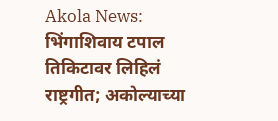Akola News: भिंगाशिवाय टपाल तिकिटावर लिहिलं राष्ट्रगीत; अकोल्याच्या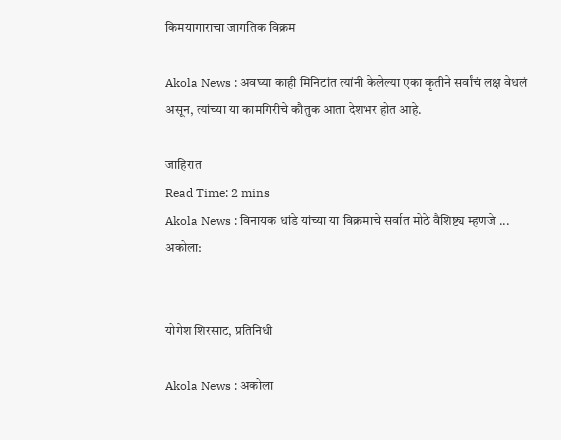किमयागाराचा जागतिक विक्रम

Akola News : अवघ्या काही मिनिटांत त्यांनी केलेल्या एका कृतीने सर्वांचं लक्ष वेधलं असून, त्यांच्या या कामगिरीचे कौतुक आता देशभर होत आहे.

जाहिरात
Read Time: 2 mins
Akola News : विनायक धांडे यांच्या या विक्रमाचे सर्वात मोठे वैशिष्ट्य म्हणजे ...
अकोला:


योगेश शिरसाट, प्रतिनिधी

Akola News : अकोला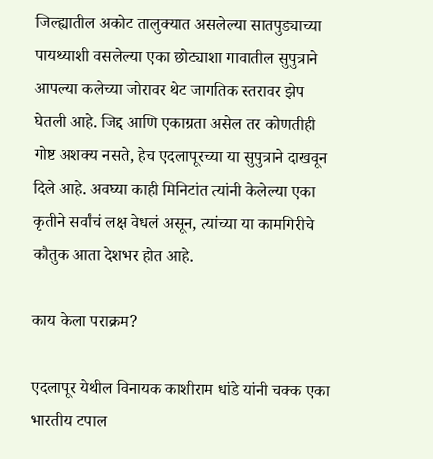जिल्ह्यातील अकोट तालुक्यात असलेल्या सातपुड्याच्या पायथ्याशी वसलेल्या एका छोट्याशा गावातील सुपुत्राने आपल्या कलेच्या जोरावर थेट जागतिक स्तरावर झेप घेतली आहे. जिद्द आणि एकाग्रता असेल तर कोणतीही गोष्ट अशक्य नसते, हेच एदलापूरच्या या सुपुत्राने दाखवून दिले आहे. अवघ्या काही मिनिटांत त्यांनी केलेल्या एका कृतीने सर्वांचं लक्ष वेधलं असून, त्यांच्या या कामगिरीचे कौतुक आता देशभर होत आहे.

काय केला पराक्रम?

एदलापूर येथील विनायक काशीराम धांडे यांनी चक्क एका भारतीय टपाल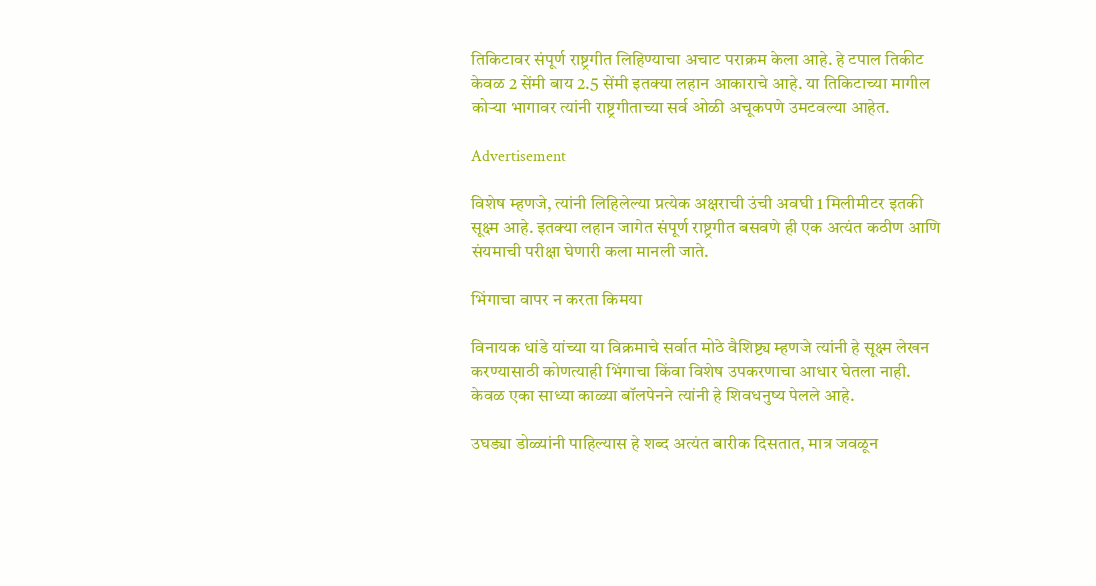तिकिटावर संपूर्ण राष्ट्रगीत लिहिण्याचा अचाट पराक्रम केला आहे. हे टपाल तिकीट केवळ 2 सेंमी बाय 2.5 सेंमी इतक्या लहान आकाराचे आहे. या तिकिटाच्या मागील कोऱ्या भागावर त्यांनी राष्ट्रगीताच्या सर्व ओळी अचूकपणे उमटवल्या आहेत.

Advertisement

विशेष म्हणजे, त्यांनी लिहिलेल्या प्रत्येक अक्षराची उंची अवघी 1 मिलीमीटर इतकी सूक्ष्म आहे. इतक्या लहान जागेत संपूर्ण राष्ट्रगीत बसवणे ही एक अत्यंत कठीण आणि संयमाची परीक्षा घेणारी कला मानली जाते.

भिंगाचा वापर न करता किमया

विनायक धांडे यांच्या या विक्रमाचे सर्वात मोठे वैशिष्ट्य म्हणजे त्यांनी हे सूक्ष्म लेखन करण्यासाठी कोणत्याही भिंगाचा किंवा विशेष उपकरणाचा आधार घेतला नाही. केवळ एका साध्या काळ्या बॉलपेनने त्यांनी हे शिवधनुष्य पेलले आहे.

उघड्या डोळ्यांनी पाहिल्यास हे शब्द अत्यंत बारीक दिसतात, मात्र जवळून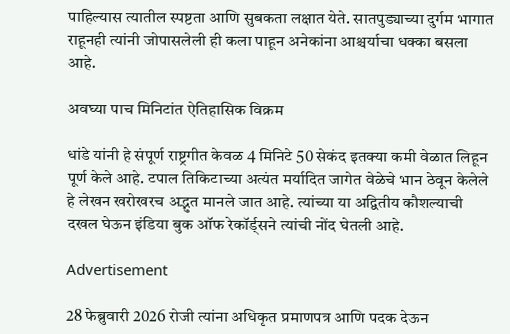पाहिल्यास त्यातील स्पष्टता आणि सुबकता लक्षात येते. सातपुड्याच्या दुर्गम भागात राहूनही त्यांनी जोपासलेली ही कला पाहून अनेकांना आश्चर्याचा धक्का बसला आहे.

अवघ्या पाच मिनिटांत ऐतिहासिक विक्रम

धांडे यांनी हे संपूर्ण राष्ट्रगीत केवळ 4 मिनिटे 50 सेकंद इतक्या कमी वेळात लिहून पूर्ण केले आहे. टपाल तिकिटाच्या अत्यंत मर्यादित जागेत वेळेचे भान ठेवून केलेले हे लेखन खरोखरच अद्भुत मानले जात आहे. त्यांच्या या अद्वितीय कौशल्याची दखल घेऊन इंडिया बुक ऑफ रेकॉर्ड्सने त्यांची नोंद घेतली आहे.

Advertisement

28 फेब्रुवारी 2026 रोजी त्यांना अधिकृत प्रमाणपत्र आणि पदक देऊन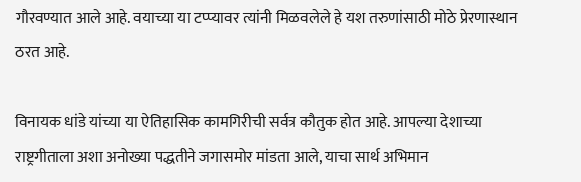गौरवण्यात आले आहे. वयाच्या या टप्प्यावर त्यांनी मिळवलेले हे यश तरुणांसाठी मोठे प्रेरणास्थान ठरत आहे.

विनायक धांडे यांच्या या ऐतिहासिक कामगिरीची सर्वत्र कौतुक होत आहे. आपल्या देशाच्या राष्ट्रगीताला अशा अनोख्या पद्धतीने जगासमोर मांडता आले, याचा सार्थ अभिमान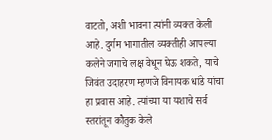वाटतो, अशी भावना त्यांनी व्यक्त केली आहे. दुर्गम भागातील व्यक्तीही आपल्या कलेने जगाचे लक्ष वेधून घेऊ शकते, याचे जिवंत उदाहरण म्हणजे विनायक धांडे यांचा हा प्रवास आहे. त्यांच्या या यशाचे सर्व स्तरांतून कौतुक केले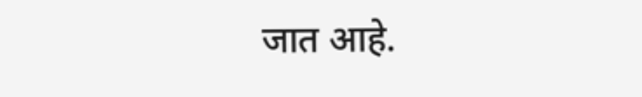जात आहे.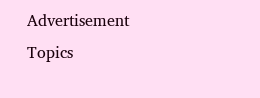Advertisement
Topics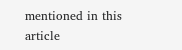mentioned in this article